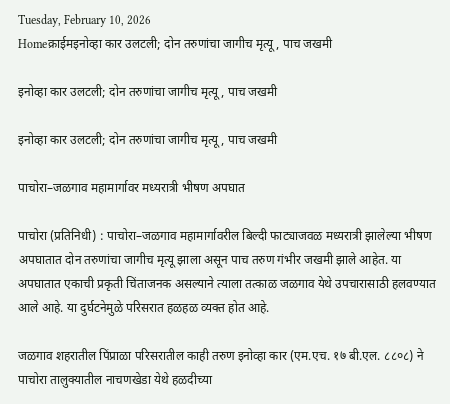Tuesday, February 10, 2026
Homeक्राईमइनोव्हा कार उलटली; दोन तरुणांचा जागीच मृत्यू, पाच जखमी

इनोव्हा कार उलटली; दोन तरुणांचा जागीच मृत्यू, पाच जखमी

इनोव्हा कार उलटली; दोन तरुणांचा जागीच मृत्यू, पाच जखमी

पाचोरा–जळगाव महामार्गावर मध्यरात्री भीषण अपघात

पाचोरा (प्रतिनिधी) : पाचोरा–जळगाव महामार्गावरील बिल्दी फाट्याजवळ मध्यरात्री झालेल्या भीषण अपघातात दोन तरुणांचा जागीच मृत्यू झाला असून पाच तरुण गंभीर जखमी झाले आहेत. या अपघातात एकाची प्रकृती चिंताजनक असल्याने त्याला तत्काळ जळगाव येथे उपचारासाठी हलवण्यात आले आहे. या दुर्घटनेमुळे परिसरात हळहळ व्यक्त होत आहे.

जळगाव शहरातील पिंप्राळा परिसरातील काही तरुण इनोव्हा कार (एम.एच. १७ बी.एल. ८८०८) ने पाचोरा तालुक्यातील नाचणखेडा येथे हळदीच्या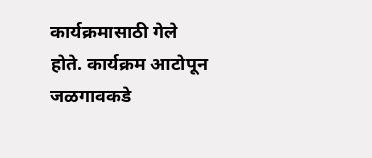कार्यक्रमासाठी गेले होते. कार्यक्रम आटोपून जळगावकडे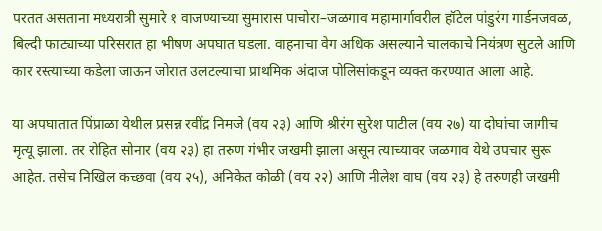परतत असताना मध्यरात्री सुमारे १ वाजण्याच्या सुमारास पाचोरा–जळगाव महामार्गावरील हॉटेल पांडुरंग गार्डनजवळ, बिल्दी फाट्याच्या परिसरात हा भीषण अपघात घडला. वाहनाचा वेग अधिक असल्याने चालकाचे नियंत्रण सुटले आणि कार रस्त्याच्या कडेला जाऊन जोरात उलटल्याचा प्राथमिक अंदाज पोलिसांकडून व्यक्त करण्यात आला आहे.

या अपघातात पिंप्राळा येथील प्रसन्न रवींद्र निमजे (वय २३) आणि श्रीरंग सुरेश पाटील (वय २७) या दोघांचा जागीच मृत्यू झाला. तर रोहित सोनार (वय २३) हा तरुण गंभीर जखमी झाला असून त्याच्यावर जळगाव येथे उपचार सुरू आहेत. तसेच निखिल कच्छवा (वय २५), अनिकेत कोळी (वय २२) आणि नीलेश वाघ (वय २३) हे तरुणही जखमी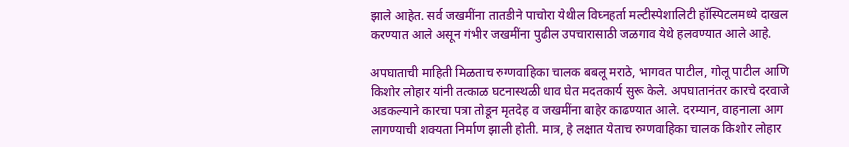झाले आहेत. सर्व जखमींना तातडीने पाचोरा येथील विघ्नहर्ता मल्टीस्पेशालिटी हॉस्पिटलमध्ये दाखल करण्यात आले असून गंभीर जखमींना पुढील उपचारासाठी जळगाव येथे हलवण्यात आले आहे.

अपघाताची माहिती मिळताच रुग्णवाहिका चालक बबलू मराठे, भागवत पाटील, गोलू पाटील आणि किशोर लोहार यांनी तत्काळ घटनास्थळी धाव घेत मदतकार्य सुरू केले. अपघातानंतर कारचे दरवाजे अडकल्याने कारचा पत्रा तोडून मृतदेह व जखमींना बाहेर काढण्यात आले. दरम्यान, वाहनाला आग लागण्याची शक्यता निर्माण झाली होती. मात्र, हे लक्षात येताच रुग्णवाहिका चालक किशोर लोहार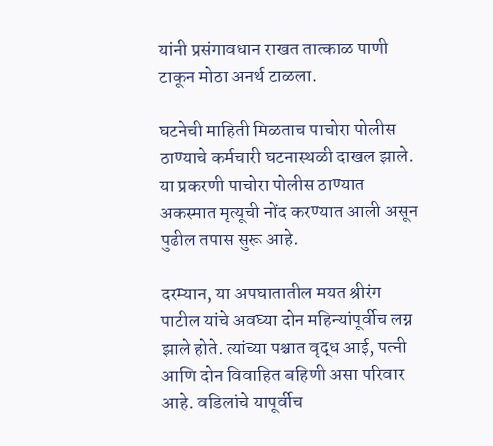यांनी प्रसंगावधान राखत तात्काळ पाणी टाकून मोठा अनर्थ टाळला.

घटनेची माहिती मिळताच पाचोरा पोलीस ठाण्याचे कर्मचारी घटनास्थळी दाखल झाले. या प्रकरणी पाचोरा पोलीस ठाण्यात अकस्मात मृत्यूची नोंद करण्यात आली असून पुढील तपास सुरू आहे.

दरम्यान, या अपघातातील मयत श्रीरंग पाटील यांचे अवघ्या दोन महिन्यांपूर्वीच लग्न झाले होते. त्यांच्या पश्चात वृद्ध आई, पत्नी आणि दोन विवाहित बहिणी असा परिवार आहे. वडिलांचे यापूर्वीच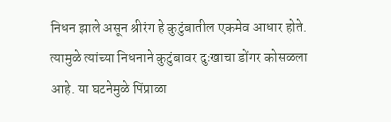निधन झाले असून श्रीरंग हे कुटुंबातील एकमेव आधार होते. त्यामुळे त्यांच्या निधनाने कुटुंबावर दुःखाचा डोंगर कोसळला आहे. या घटनेमुळे पिंप्राळा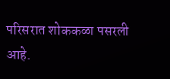परिसरात शोककळा पसरली आहे.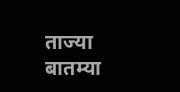ताज्या बातम्या